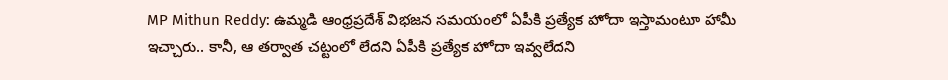MP Mithun Reddy: ఉమ్మడి ఆంధ్రప్రదేశ్ విభజన సమయంలో ఏపీకి ప్రత్యేక హోదా ఇస్తామంటూ హామీ ఇచ్చారు.. కానీ, ఆ తర్వాత చట్టంలో లేదని ఏపీకి ప్రత్యేక హోదా ఇవ్వలేదని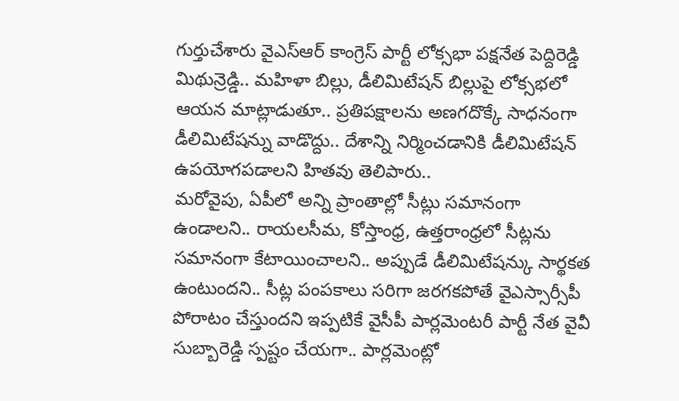గుర్తుచేశారు వైఎస్ఆర్ కాంగ్రెస్ పార్టీ లోక్సభా పక్షనేత పెద్దిరెడ్డి మిథున్రెడ్డి.. మహిళా బిల్లు, డీలిమిటేషన్ బిల్లుపై లోక్సభలో ఆయన మాట్లాడుతూ.. ప్రతిపక్షాలను అణగదొక్కే సాధనంగా డీలిమిటేషన్ను వాడొద్దు.. దేశాన్ని నిర్మించడానికి డీలిమిటేషన్ ఉపయోగపడాలని హితవు తెలిపారు..
మరోవైపు, ఏపీలో అన్ని ప్రాంతాల్లో సీట్లు సమానంగా ఉండాలని.. రాయలసీమ, కోస్తాంధ్ర, ఉత్తరాంధ్రలో సీట్లను సమానంగా కేటాయించాలని.. అప్పుడే డీలిమిటేషన్కు సార్థకత ఉంటుందని.. సీట్ల పంపకాలు సరిగా జరగకపోతే వైఎస్సార్సీపీ పోరాటం చేస్తుందని ఇప్పటికే వైసీపీ పార్లమెంటరీ పార్టీ నేత వైవీ సుబ్బారెడ్డి స్పష్టం చేయగా.. పార్లమెంట్లో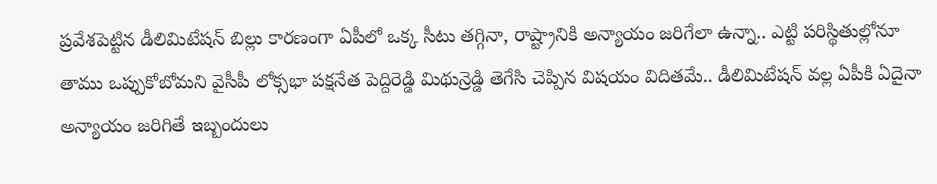ప్రవేశపెట్టిన డీలిమిటేషన్ బిల్లు కారణంగా ఏపీలో ఒక్క సీటు తగ్గినా, రాష్ట్రానికి అన్యాయం జరిగేలా ఉన్నా.. ఎట్టి పరిస్థితుల్లోనూ తాము ఒప్పుకోబోమని వైసీపీ లోక్సభా పక్షనేత పెద్దిరెడ్డి మిథున్రెడ్డి తెగేసి చెప్పిన విషయం విదితమే.. డీలిమిటేషన్ వల్ల ఏపీకి ఏదైనా అన్యాయం జరిగితే ఇబ్బందులు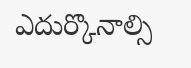ఎదుర్కొనాల్సి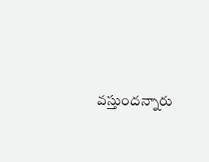వస్తుందన్నారు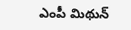ఎంపీ మిథున్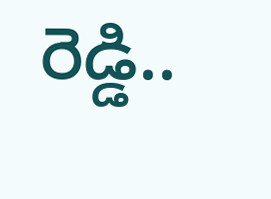రెడ్డి..